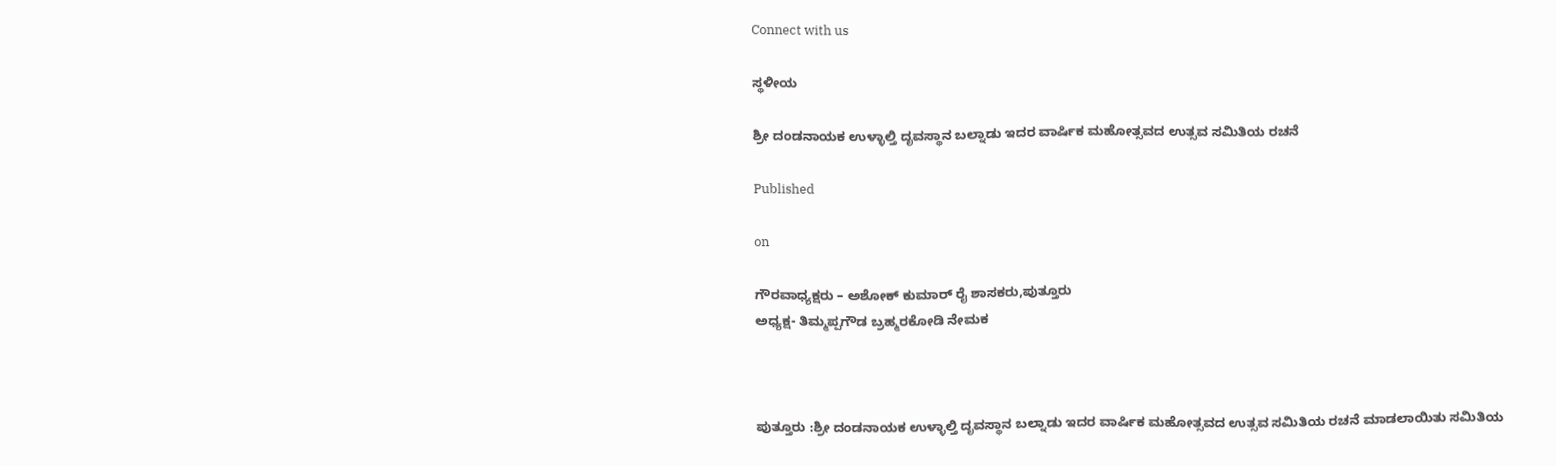Connect with us

ಸ್ಥಳೀಯ

ಶ್ರೀ ದಂಡನಾಯಕ ಉಳ್ಳಾಲ್ತಿ ದೃವಸ್ಥಾನ ಬಲ್ನಾಡು ಇದರ ವಾರ್ಷಿಕ ಮಹೋತ್ಸವದ ಉತ್ಸವ ಸಮಿತಿಯ ರಚನೆ

Published

on

ಗೌರವಾಧ್ಯಕ್ಷರು – ಅಶೋಕ್ ಕುಮಾರ್ ರೈ ಶಾಸಕರು,ಪುತ್ತೂರು
ಅಧ್ಯಕ್ಷ- ತಿಮ್ಮಪ್ಪಗೌಡ ಬ್ರಹ್ಮರಕೋಡಿ ನೇಮಕ



ಪುತ್ತೂರು :ಶ್ರೀ ದಂಡನಾಯಕ ಉಳ್ಳಾಲ್ತಿ ದೃವಸ್ಥಾನ ಬಲ್ನಾಡು ಇದರ ವಾರ್ಷಿಕ ಮಹೋತ್ಸವದ ಉತ್ಸವ ಸಮಿತಿಯ ರಚನೆ ಮಾಡಲಾಯಿತು ಸಮಿತಿಯ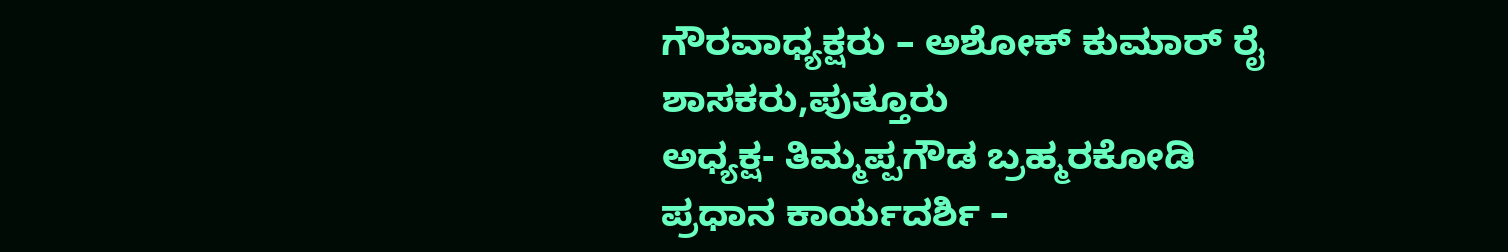ಗೌರವಾಧ್ಯಕ್ಷರು – ಅಶೋಕ್ ಕುಮಾರ್ ರೈ ಶಾಸಕರು,ಪುತ್ತೂರು
ಅಧ್ಯಕ್ಷ- ತಿಮ್ಮಪ್ಪಗೌಡ ಬ್ರಹ್ಮರಕೋಡಿ
ಪ್ರಧಾನ ಕಾರ್ಯದರ್ಶಿ –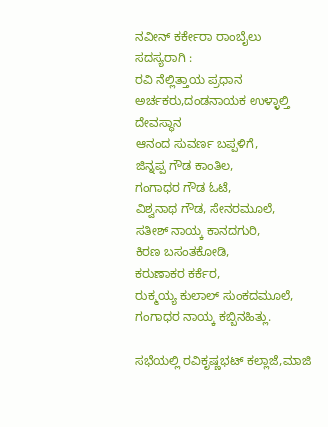ನವೀನ್ ಕರ್ಕೇರಾ ರಾಂಬೈಲು
ಸದಸ್ಯರಾಗಿ :
ರವಿ ನೆಲ್ಲಿತ್ತಾಯ ಪ್ರಧಾನ ಅರ್ಚಕರು,ದಂಡನಾಯಕ ಉಳ್ಳಾಲ್ತಿ ದೇವಸ್ಥಾನ
ಆನಂದ ಸುವರ್ಣ ಬಪ್ಪಳಿಗೆ,
ಜಿನ್ನಪ್ಪ ಗೌಡ ಕಾಂತಿಲ,
ಗಂಗಾಧರ ಗೌಡ ಓಟೆ,
ವಿಶ್ವನಾಥ ಗೌಡ, ಸೇನರಮೂಲೆ,
ಸತೀಶ್ ನಾಯ್ಕ ಕಾನದಗುರಿ,
ಕಿರಣ ಬಸಂತಕೋಡಿ,
ಕರುಣಾಕರ ಕರ್ಕೆರ,
ರುಕ್ಮಯ್ಯ ಕುಲಾಲ್ ಸುಂಕದಮೂಲೆ,
ಗಂಗಾಧರ ನಾಯ್ಕ ಕಬ್ಬಿನಹಿತ್ಲು.

ಸಭೆಯಲ್ಲಿ ರವಿಕೃಷ್ಣಭಟ್ ಕಲ್ಲಾಜೆ,ಮಾಜಿ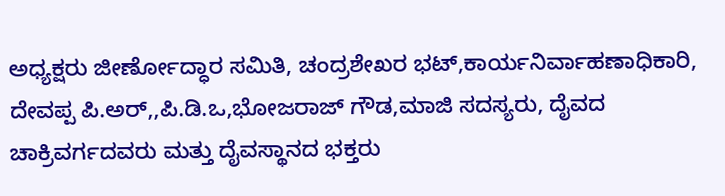ಅಧ್ಯಕ್ಷರು ಜೀರ್ಣೋದ್ಧಾರ ಸಮಿತಿ, ಚಂದ್ರಶೇಖರ ಭಟ್,ಕಾರ್ಯನಿರ್ವಾಹಣಾಧಿಕಾರಿ, ದೇವಪ್ಪ ಪಿ.ಅರ್,,ಪಿ.ಡಿ.ಒ,ಭೋಜರಾಜ್ ಗೌಡ,ಮಾಜಿ ಸದಸ್ಯರು, ದೈವದ ಚಾಕ್ರಿವರ್ಗದವರು ಮತ್ತು ದೈವಸ್ಥಾನದ ಭಕ್ತರು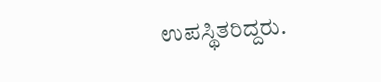ಉಪಸ್ಥಿತರಿದ್ದರು.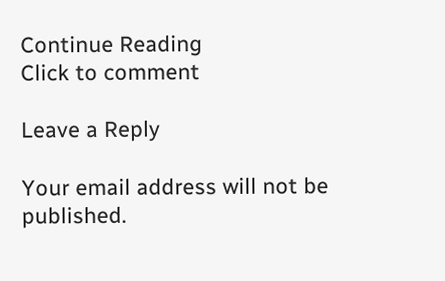Continue Reading
Click to comment

Leave a Reply

Your email address will not be published.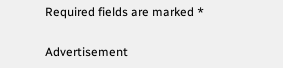Required fields are marked *

Advertisement